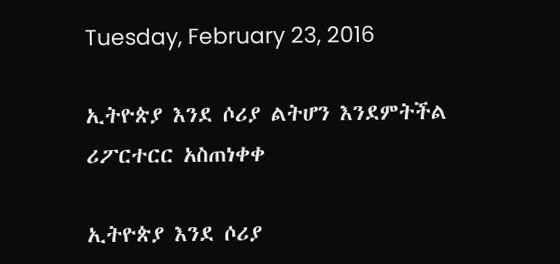Tuesday, February 23, 2016

ኢትዮጵያ እንደ ሶሪያ ልትሆን እንደምትችል ሪፖርተርር አስጠነቀቀ

ኢትዮጵያ እንደ ሶሪያ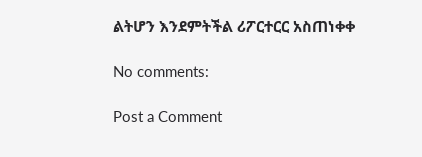ልትሆን እንደምትችል ሪፖርተርር አስጠነቀቀ

No comments:

Post a Comment